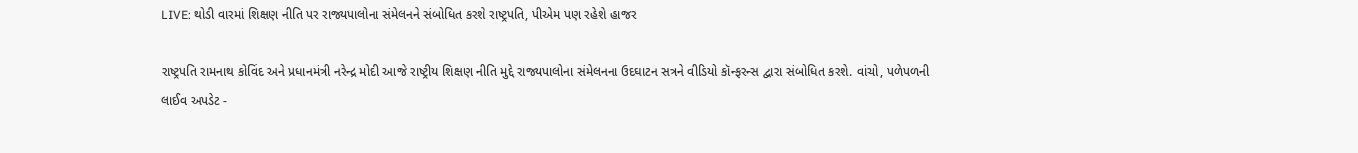LIVE: થોડી વારમાં શિક્ષણ નીતિ પર રાજ્યપાલોના સંમેલનને સંબોધિત કરશે રાષ્ટ્રપતિ, પીએમ પણ રહેશે હાજર

રાષ્ટ્રપતિ રામનાથ કોવિંદ અને પ્રધાનમંત્રી નરેન્દ્ર મોદી આજે રાષ્ટ્રીય શિક્ષણ નીતિ મુદ્દે રાજ્યપાલોના સંમેલનના ઉદઘાટન સત્રને વીડિયો કૉન્ફરન્સ દ્વારા સંબોધિત કરશે. વાંચો, પળેપળની લાઈવ અપડેટ -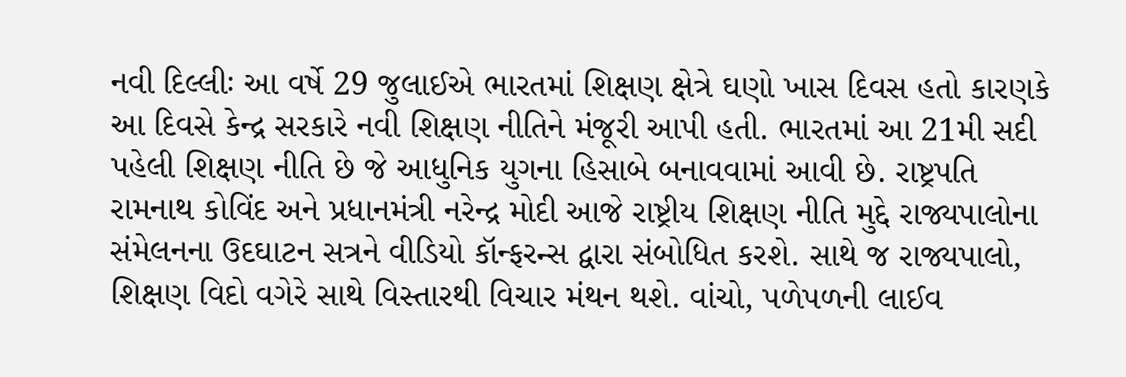નવી દિલ્લીઃ આ વર્ષે 29 જુલાઈએ ભારતમાં શિક્ષણ ક્ષેત્રે ઘણો ખાસ દિવસ હતો કારણકે આ દિવસે કેન્દ્ર સરકારે નવી શિક્ષણ નીતિને મંજૂરી આપી હતી. ભારતમાં આ 21મી સદી પહેલી શિક્ષણ નીતિ છે જે આધુનિક યુગના હિસાબે બનાવવામાં આવી છે. રાષ્ટ્રપતિ રામનાથ કોવિંદ અને પ્રધાનમંત્રી નરેન્દ્ર મોદી આજે રાષ્ટ્રીય શિક્ષણ નીતિ મુદ્દે રાજ્યપાલોના સંમેલનના ઉદઘાટન સત્રને વીડિયો કૉન્ફરન્સ દ્વારા સંબોધિત કરશે. સાથે જ રાજ્યપાલો, શિક્ષણ વિદો વગેરે સાથે વિસ્તારથી વિચાર મંથન થશે. વાંચો, પળેપળની લાઈવ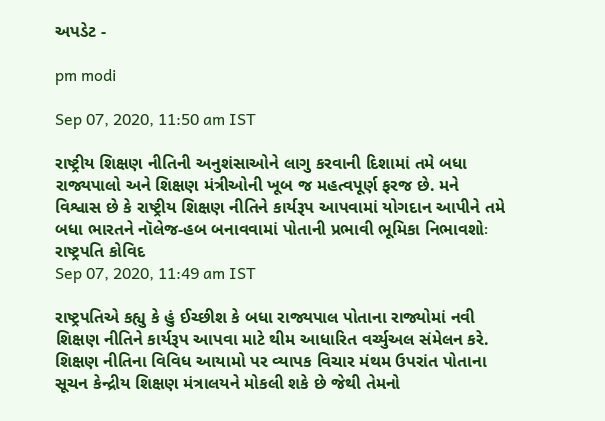અપડેટ -

pm modi

Sep 07, 2020, 11:50 am IST

રાષ્ટ્રીય શિક્ષણ નીતિની અનુશંસાઓને લાગુ કરવાની દિશામાં તમે બધા રાજ્યપાલો અને શિક્ષણ મંત્રીઓની ખૂબ જ મહત્વપૂર્ણ ફરજ છે. મને વિશ્વાસ છે કે રાષ્ટ્રીય શિક્ષણ નીતિને કાર્યરૂપ આપવામાં યોગદાન આપીને તમે બધા ભારતને નૉલેજ-હબ બનાવવામાં પોતાની પ્રભાવી ભૂમિકા નિભાવશોઃ રાષ્ટ્રપતિ કોવિદ
Sep 07, 2020, 11:49 am IST

રાષ્ટ્રપતિએ કહ્યુ કે હું ઈચ્છીશ કે બધા રાજ્યપાલ પોતાના રાજ્યોમાં નવી શિક્ષણ નીતિને કાર્યરૂપ આપવા માટે થીમ આધારિત વર્ચ્યુઅલ સંમેલન કરે. શિક્ષણ નીતિના વિવિધ આયામો પર વ્યાપક વિચાર મંથમ ઉપરાંત પોતાના સૂચન કેન્દ્રીય શિક્ષણ મંત્રાલયને મોકલી શકે છે જેથી તેમનો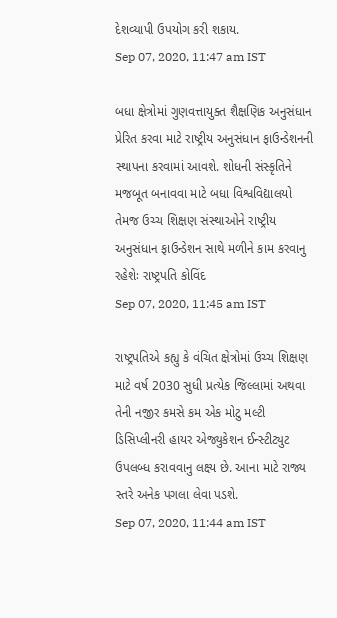દેશવ્યાપી ઉપયોગ કરી શકાય.
Sep 07, 2020, 11:47 am IST

બધા ક્ષેત્રોમાં ગુણવત્તાયુક્ત શૈક્ષણિક અનુસંધાન પ્રેરિત કરવા માટે રાષ્ટ્રીય અનુસંધાન ફાઉન્ડેશનની સ્થાપના કરવામાં આવશે. શોધની સંસ્કૃતિને મજબૂત બનાવવા માટે બધા વિશ્વવિદ્યાલયો તેમજ ઉચ્ચ શિક્ષણ સંસ્થાઓને રાષ્ટ્રીય અનુસંધાન ફાઉન્ડેશન સાથે મળીને કામ કરવાનુ રહેશેઃ રાષ્ટ્રપતિ કોવિંદ
Sep 07, 2020, 11:45 am IST

રાષ્ટ્રપતિએ કહ્યુ કે વંચિત ક્ષેત્રોમાં ઉચ્ચ શિક્ષણ માટે વર્ષ 2030 સુધી પ્રત્યેક જિલ્લામાં અથવા તેની નજીર કમસે કમ એક મોટુ મલ્ટી ડિસિપ્લીનરી હાયર એજ્યુકેશન ઈન્સ્ટીટ્યુટ ઉપલબ્ધ કરાવવાનુ લક્ષ્ય છે. આના માટે રાજ્ય સ્તરે અનેક પગલા લેવા પડશે.
Sep 07, 2020, 11:44 am IST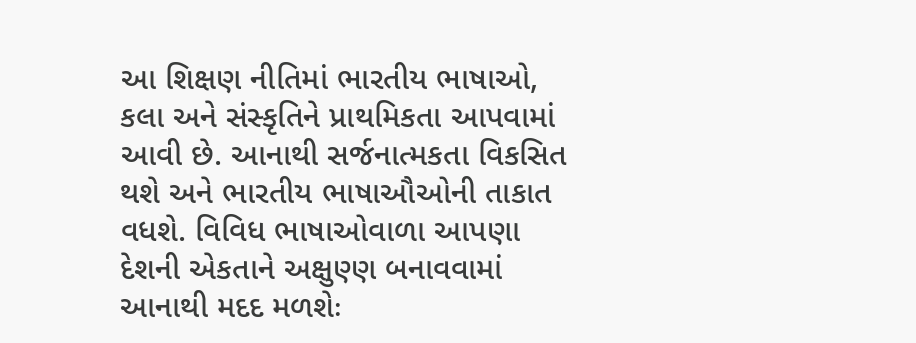આ શિક્ષણ નીતિમાં ભારતીય ભાષાઓ, કલા અને સંસ્કૃતિને પ્રાથમિકતા આપવામાં આવી છે. આનાથી સર્જનાત્મકતા વિકસિત થશે અને ભારતીય ભાષાઔઓની તાકાત વધશે. વિવિધ ભાષાઓવાળા આપણા દેશની એકતાને અક્ષુણ્ણ બનાવવામાં આનાથી મદદ મળશેઃ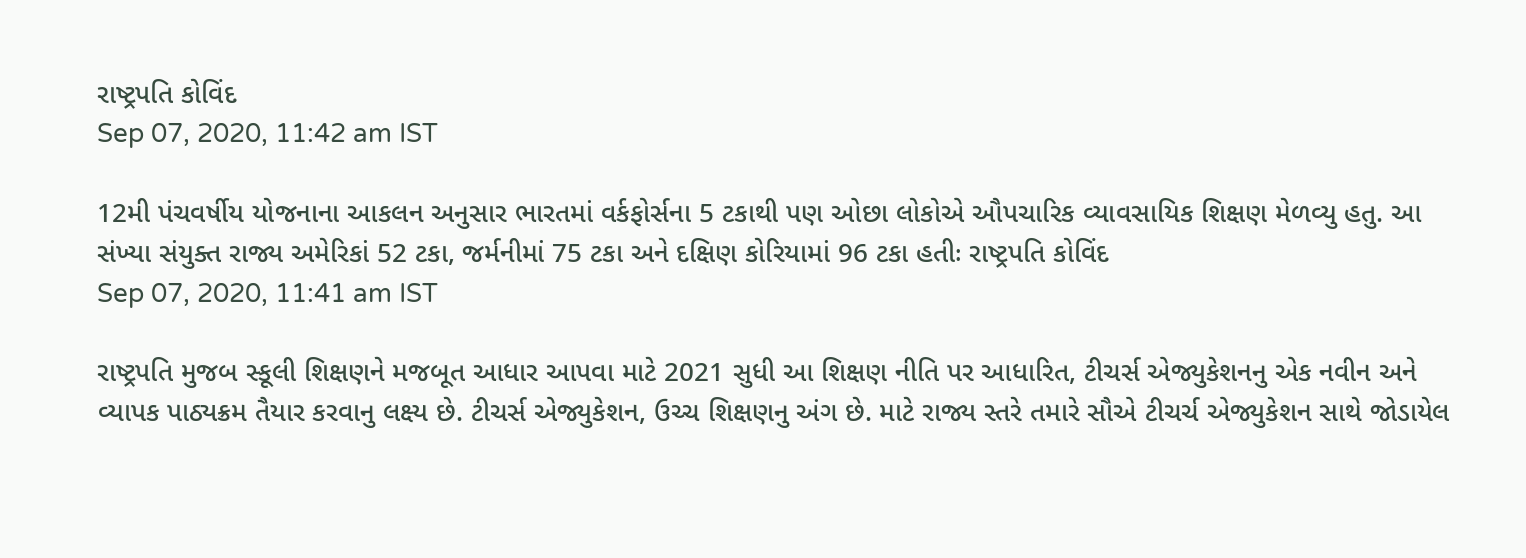રાષ્ટ્રપતિ કોવિંદ
Sep 07, 2020, 11:42 am IST

12મી પંચવર્ષીય યોજનાના આકલન અનુસાર ભારતમાં વર્કફોર્સના 5 ટકાથી પણ ઓછા લોકોએ ઔપચારિક વ્યાવસાયિક શિક્ષણ મેળવ્યુ હતુ. આ સંખ્યા સંયુક્ત રાજ્ય અમેરિકાં 52 ટકા, જર્મનીમાં 75 ટકા અને દક્ષિણ કોરિયામાં 96 ટકા હતીઃ રાષ્ટ્રપતિ કોવિંદ
Sep 07, 2020, 11:41 am IST

રાષ્ટ્રપતિ મુજબ સ્કૂલી શિક્ષણને મજબૂત આધાર આપવા માટે 2021 સુધી આ શિક્ષણ નીતિ પર આધારિત, ટીચર્સ એજ્યુકેશનનુ એક નવીન અને વ્યાપક પાઠ્યક્રમ તૈયાર કરવાનુ લક્ષ્ય છે. ટીચર્સ એજ્યુકેશન, ઉચ્ચ શિક્ષણનુ અંગ છે. માટે રાજ્ય સ્તરે તમારે સૌએ ટીચર્ચ એજ્યુકેશન સાથે જોડાયેલ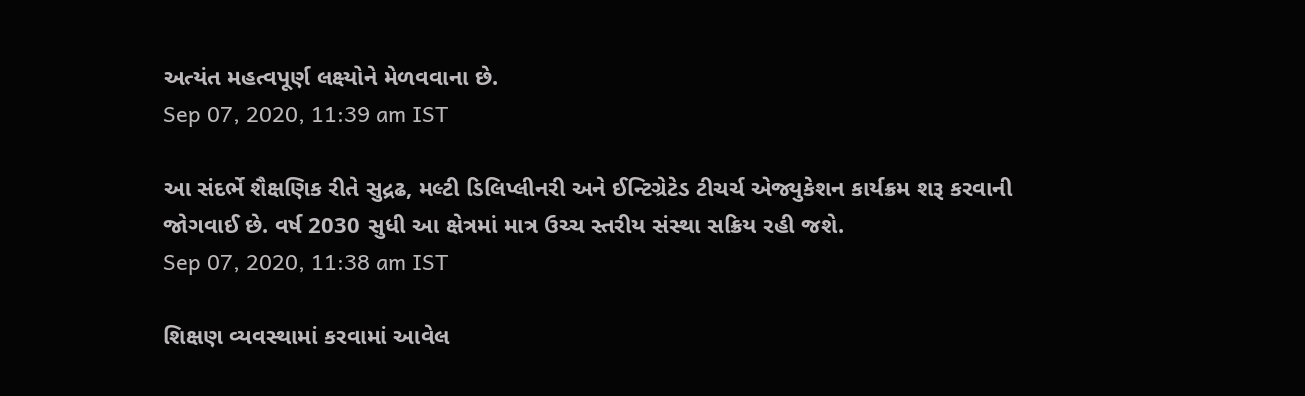અત્યંત મહત્વપૂર્ણ લક્ષ્યોને મેળવવાના છે.
Sep 07, 2020, 11:39 am IST

આ સંદર્ભે શૈક્ષણિક રીતે સુદ્રઢ, મલ્ટી ડિલિપ્લીનરી અને ઈન્ટિગ્રેટેડ ટીચર્ચ એજ્યુકેશન કાર્યક્રમ શરૂ કરવાની જોગવાઈ છે. વર્ષ 2030 સુધી આ ક્ષેત્રમાં માત્ર ઉચ્ચ સ્તરીય સંસ્થા સક્રિય રહી જશે.
Sep 07, 2020, 11:38 am IST

શિક્ષણ વ્યવસ્થામાં કરવામાં આવેલ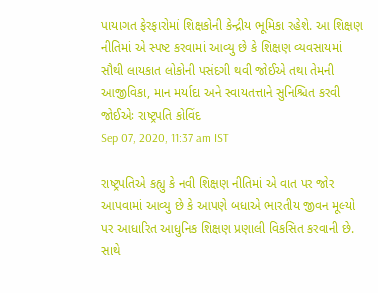પાયાગત ફેરફારોમાં શિક્ષકોની કેન્દ્રીય ભૂમિકા રહેશે. આ શિક્ષણ નીતિમાં એ સ્પષ્ટ કરવામાં આવ્યુ છે કે શિક્ષણ વ્યવસાયમાં સૌથી લાયકાત લોકોની પસંદગી થવી જોઈએ તથા તેમની આજીવિકા, માન મર્યાદા અને સ્વાયતત્તાને સુનિશ્ચિત કરવી જોઈએઃ રાષ્ટ્રપતિ કોવિંદ
Sep 07, 2020, 11:37 am IST

રાષ્ટ્રપતિએ કહ્યુ કે નવી શિક્ષણ નીતિમાં એ વાત પર જોર આપવામાં આવ્યુ છે કે આપણે બધાએ ભારતીય જીવન મૂલ્યો પર આધારિત આધુનિક શિક્ષણ પ્રણાલી વિકસિત કરવાની છે. સાથે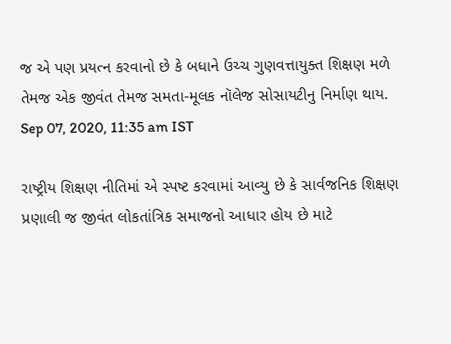જ એ પણ પ્રયત્ન કરવાનો છે કે બધાને ઉચ્ચ ગુણવત્તાયુક્ત શિક્ષણ મળે તેમજ એક જીવંત તેમજ સમતા-મૂલક નૉલેજ સોસાયટીનુ નિર્માણ થાય.
Sep 07, 2020, 11:35 am IST

રાષ્ટ્રીય શિક્ષણ નીતિમાં એ સ્પષ્ટ કરવામાં આવ્યુ છે કે સાર્વજનિક શિક્ષણ પ્રણાલી જ જીવંત લોકતાંત્રિક સમાજનો આધાર હોય છે માટે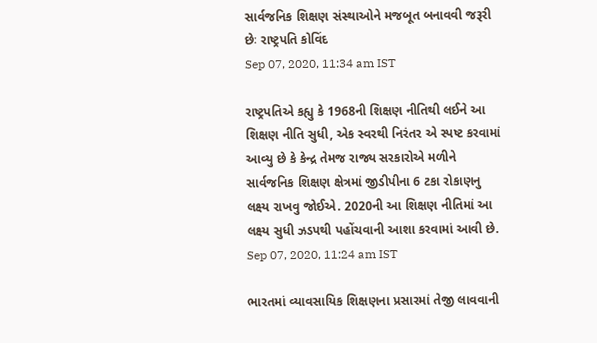સાર્વજનિક શિક્ષણ સંસ્થાઓને મજબૂત બનાવવી જરૂરી છેઃ રાષ્ટ્રપતિ કોવિંદ
Sep 07, 2020, 11:34 am IST

રાષ્ટ્રપતિએ કહ્યુ કે 1968ની શિક્ષણ નીતિથી લઈને આ શિક્ષણ નીતિ સુધી, એક સ્વરથી નિરંતર એ સ્પષ્ટ કરવામાં આવ્યુ છે કે કેન્દ્ર તેમજ રાજ્ય સરકારોએ મળીને સાર્વજનિક શિક્ષણ ક્ષેત્રમાં જીડીપીના 6 ટકા રોકાણનુ લક્ષ્ય રાખવુ જોઈએ. 2020ની આ શિક્ષણ નીતિમાં આ લક્ષ્ય સુધી ઝડપથી પહોંચવાની આશા કરવામાં આવી છે.
Sep 07, 2020, 11:24 am IST

ભારતમાં વ્યાવસાયિક શિક્ષણના પ્રસારમાં તેજી લાવવાની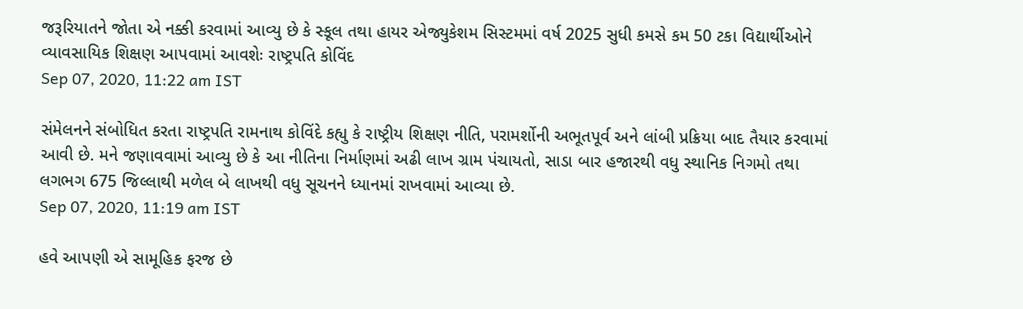જરૂરિયાતને જોતા એ નક્કી કરવામાં આવ્યુ છે કે સ્કૂલ તથા હાયર એજ્યુકેશમ સિસ્ટમમાં વર્ષ 2025 સુધી કમસે કમ 50 ટકા વિદ્યાર્થીઓને વ્યાવસાયિક શિક્ષણ આપવામાં આવશેઃ રાષ્ટ્રપતિ કોવિંદ
Sep 07, 2020, 11:22 am IST

સંમેલનને સંબોધિત કરતા રાષ્ટ્રપતિ રામનાથ કોવિંદે કહ્યુ કે રાષ્ટ્રીય શિક્ષણ નીતિ, પરામર્શોની અભૂતપૂર્વ અને લાંબી પ્રક્રિયા બાદ તૈયાર કરવામાં આવી છે. મને જણાવવામાં આવ્યુ છે કે આ નીતિના નિર્માણમાં અઢી લાખ ગ્રામ પંચાયતો, સાડા બાર હજારથી વધુ સ્થાનિક નિગમો તથા લગભગ 675 જિલ્લાથી મળેલ બે લાખથી વધુ સૂચનને ધ્યાનમાં રાખવામાં આવ્યા છે.
Sep 07, 2020, 11:19 am IST

હવે આપણી એ સામૂહિક ફરજ છે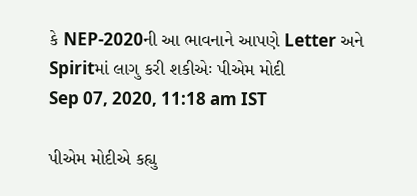કે NEP-2020ની આ ભાવનાને આપણે Letter અને Spiritમાં લાગુ કરી શકીએઃ પીએમ મોદી
Sep 07, 2020, 11:18 am IST

પીએમ મોદીએ કહ્યુ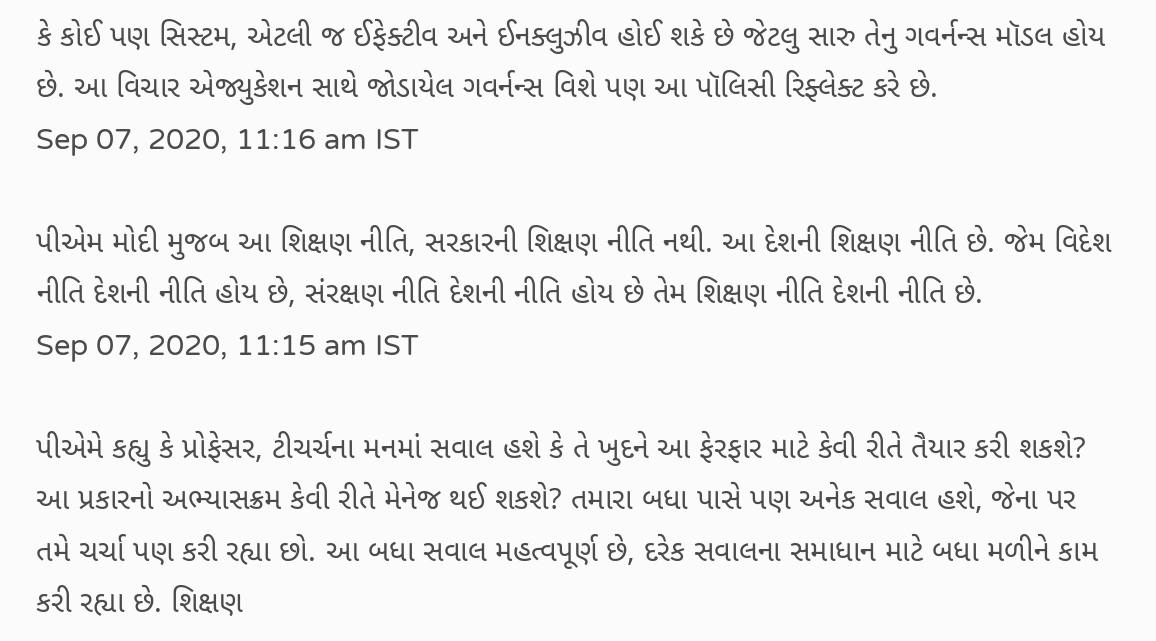કે કોઈ પણ સિસ્ટમ, એટલી જ ઈફેક્ટીવ અને ઈનક્લુઝીવ હોઈ શકે છે જેટલુ સારુ તેનુ ગવર્નન્સ મૉડલ હોય છે. આ વિચાર એજ્યુકેશન સાથે જોડાયેલ ગવર્નન્સ વિશે પણ આ પૉલિસી રિફ્લેક્ટ કરે છે.
Sep 07, 2020, 11:16 am IST

પીએમ મોદી મુજબ આ શિક્ષણ નીતિ, સરકારની શિક્ષણ નીતિ નથી. આ દેશની શિક્ષણ નીતિ છે. જેમ વિદેશ નીતિ દેશની નીતિ હોય છે, સંરક્ષણ નીતિ દેશની નીતિ હોય છે તેમ શિક્ષણ નીતિ દેશની નીતિ છે.
Sep 07, 2020, 11:15 am IST

પીએમે કહ્યુ કે પ્રોફેસર, ટીચર્ચના મનમાં સવાલ હશે કે તે ખુદને આ ફેરફાર માટે કેવી રીતે તૈયાર કરી શકશે? આ પ્રકારનો અભ્યાસક્રમ કેવી રીતે મેનેજ થઈ શકશે? તમારા બધા પાસે પણ અનેક સવાલ હશે, જેના પર તમે ચર્ચા પણ કરી રહ્યા છો. આ બધા સવાલ મહત્વપૂર્ણ છે, દરેક સવાલના સમાધાન માટે બધા મળીને કામ કરી રહ્યા છે. શિક્ષણ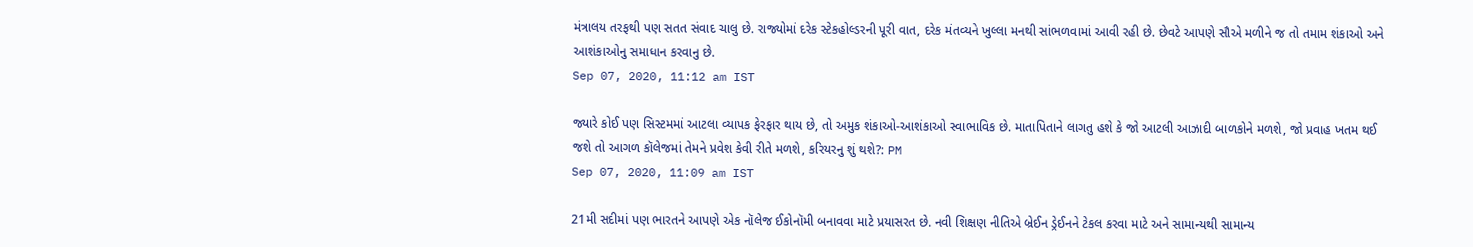મંત્રાલય તરફથી પણ સતત સંવાદ ચાલુ છે. રાજ્યોમાં દરેક સ્ટેકહોલ્ડરની પૂરી વાત, દરેક મંતવ્યને ખુલ્લા મનથી સાંભળવામાં આવી રહી છે. છેવટે આપણે સૌએ મળીને જ તો તમામ શંકાઓ અને આશંકાઓનુ સમાધાન કરવાનુ છે.
Sep 07, 2020, 11:12 am IST

જ્યારે કોઈ પણ સિસ્ટમમાં આટલા વ્યાપક ફેરફાર થાય છે, તો અમુક શંકાઓ-આશંકાઓ સ્વાભાવિક છે. માતાપિતાને લાગતુ હશે કે જો આટલી આઝાદી બાળકોને મળશે, જો પ્રવાહ ખતમ થઈ જશે તો આગળ કૉલેજમાં તેમને પ્રવેશ કેવી રીતે મળશે, કરિયરનુ શું થશે?: PM
Sep 07, 2020, 11:09 am IST

21મી સદીમાં પણ ભારતને આપણે એક નૉલેજ ઈકોનૉમી બનાવવા માટે પ્રયાસરત છે. નવી શિક્ષણ નીતિએ બ્રેઈન ડ્રેઈનને ટેકલ કરવા માટે અને સામાન્યથી સામાન્ય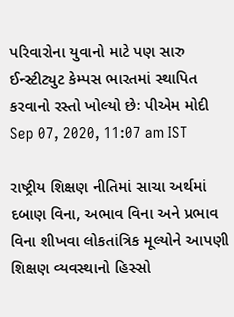પરિવારોના યુવાનો માટે પણ સારુ ઈન્સ્ટીટ્યુટ કેમ્પસ ભારતમાં સ્થાપિત કરવાનો રસ્તો ખોલ્યો છેઃ પીએમ મોદી
Sep 07, 2020, 11:07 am IST

રાષ્ટ્રીય શિક્ષણ નીતિમાં સાચા અર્થમાં દબાણ વિના, અભાવ વિના અને પ્રભાવ વિના શીખવા લોકતાંત્રિક મૂલ્યોને આપણી શિક્ષણ વ્યવસ્થાનો હિસ્સો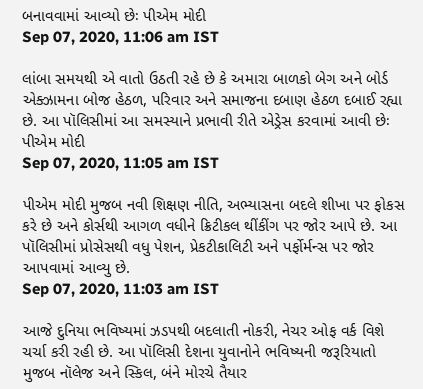બનાવવામાં આવ્યો છેઃ પીએમ મોદી
Sep 07, 2020, 11:06 am IST

લાંબા સમયથી એ વાતો ઉઠતી રહે છે કે અમારા બાળકો બેગ અને બોર્ડ એક્ઝામના બોજ હેઠળ, પરિવાર અને સમાજના દબાણ હેઠળ દબાઈ રહ્યા છે. આ પૉલિસીમાં આ સમસ્યાને પ્રભાવી રીતે એડ્રેસ કરવામાં આવી છેઃ પીએમ મોદી
Sep 07, 2020, 11:05 am IST

પીએમ મોદી મુજબ નવી શિક્ષણ નીતિ, અભ્યાસના બદલે શીખા પર ફોકસ કરે છે અને કોર્સથી આગળ વધીને ક્રિટીકલ થીંકીંગ પર જોર આપે છે. આ પૉલિસીમાં પ્રોસેસથી વધુ પેશન, પ્રેકટીકાલિટી અને પર્ફોર્મન્સ પર જોર આપવામાં આવ્યુ છે.
Sep 07, 2020, 11:03 am IST

આજે દુનિયા ભવિષ્યમાં ઝડપથી બદલાતી નોકરી, નેચર ઓફ વર્ક વિશે ચર્ચા કરી રહી છે. આ પૉલિસી દેશના યુવાનોને ભવિષ્યની જરૂરિયાતો મુજબ નૉલેજ અને સ્કિલ, બંને મોરચે તૈયાર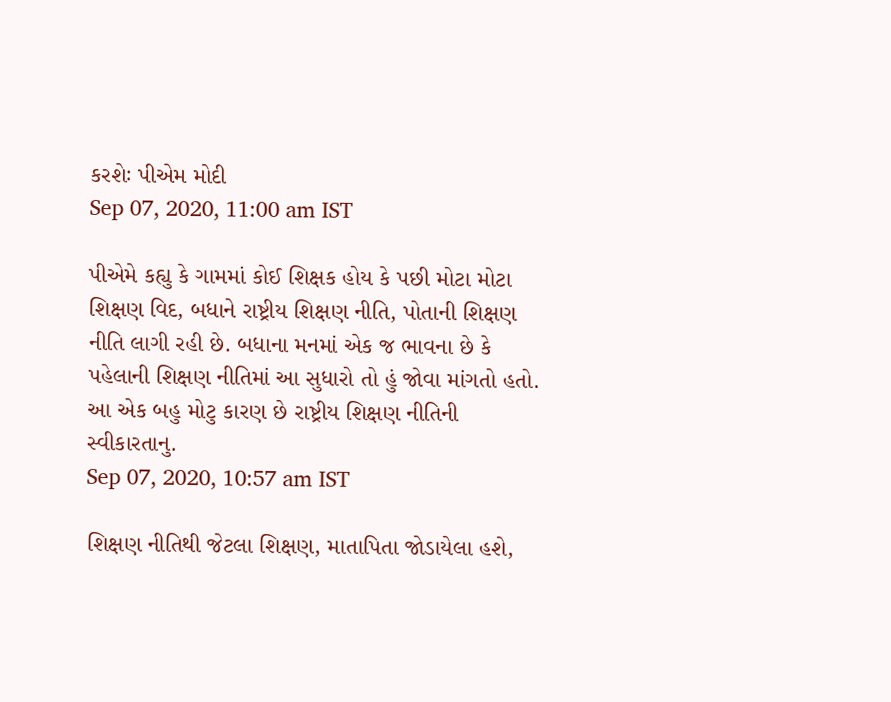કરશેઃ પીએમ મોદી
Sep 07, 2020, 11:00 am IST

પીએમે કહ્યુ કે ગામમાં કોઈ શિક્ષક હોય કે પછી મોટા મોટા શિક્ષણ વિદ, બધાને રાષ્ટ્રીય શિક્ષણ નીતિ, પોતાની શિક્ષણ નીતિ લાગી રહી છે. બધાના મનમાં એક જ ભાવના છે કે પહેલાની શિક્ષણ નીતિમાં આ સુધારો તો હું જોવા માંગતો હતો. આ એક બહુ મોટુ કારણ છે રાષ્ટ્રીય શિક્ષણ નીતિની સ્વીકારતાનુ.
Sep 07, 2020, 10:57 am IST

શિક્ષણ નીતિથી જેટલા શિક્ષણ, માતાપિતા જોડાયેલા હશે,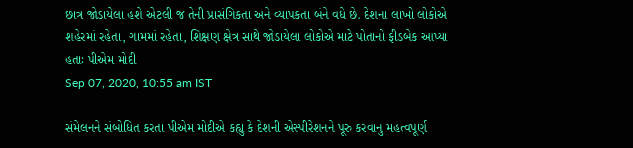છાત્ર જોડાયેલા હશે એટલી જ તેની પ્રાસંગિકતા અને વ્યાપકતા બંને વધે છે. દેશના લાખો લોકોએ શહેરમાં રહેતા, ગામમાં રહેતા, શિક્ષણ ક્ષેત્ર સાથે જોડાયેલા લોકોએ માટે પોતાનો ફીડબેક આપ્યા હતાઃ પીએમ મોદી
Sep 07, 2020, 10:55 am IST

સંમેલનને સંબોધિત કરતા પીએમ મોદીએ કહ્યુ કે દેશની એસ્પીરેશનને પૂરુ કરવાનુ મહત્વપૂર્ણ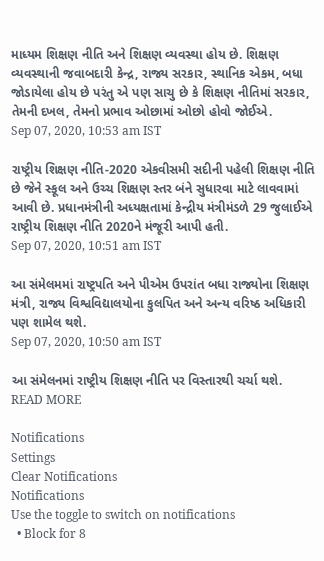માધ્યમ શિક્ષણ નીતિ અને શિક્ષણ વ્યવસ્થા હોય છે. શિક્ષણ વ્યવસ્થાની જવાબદારી કેન્દ્ર, રાજ્ય સરકાર, સ્થાનિક એકમ, બધા જોડાયેલા હોય છે પરંતુ એ પણ સાચુ છે કે શિક્ષણ નીતિમાં સરકાર, તેમની દખલ, તેમનો પ્રભાવ ઓછામાં ઓછો હોવો જોઈએ.
Sep 07, 2020, 10:53 am IST

રાષ્ટ્રીય શિક્ષણ નીતિ-2020 એકવીસમી સદીની પહેલી શિક્ષણ નીતિ છે જેને સ્કૂલ અને ઉચ્ચ શિક્ષણ સ્તર બંને સુધારવા માટે લાવવામાં આવી છે. પ્રધાનમંત્રીની અધ્યક્ષતામાં કેન્દ્રીય મંત્રીમંડળે 29 જુલાઈએ રાષ્ટ્રીય શિક્ષણ નીતિ 2020ને મંજૂરી આપી હતી.
Sep 07, 2020, 10:51 am IST

આ સંમેલમમાં રાષ્ટ્રપતિ અને પીએમ ઉપરાંત બધા રાજ્યોના શિક્ષણ મંત્રી, રાજ્ય વિશ્વવિદ્યાલયોના કુલપિત અને અન્ય વરિષ્ઠ અધિકારી પણ શામેલ થશે.
Sep 07, 2020, 10:50 am IST

આ સંમેલનમાં રાષ્ટ્રીય શિક્ષણ નીતિ પર વિસ્તારથી ચર્ચા થશે.
READ MORE

Notifications
Settings
Clear Notifications
Notifications
Use the toggle to switch on notifications
  • Block for 8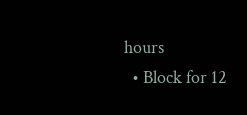hours
  • Block for 12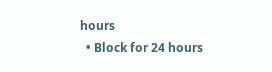hours
  • Block for 24 hours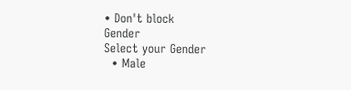• Don't block
Gender
Select your Gender
  • Male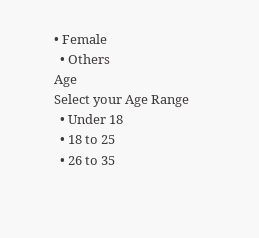• Female
  • Others
Age
Select your Age Range
  • Under 18
  • 18 to 25
  • 26 to 35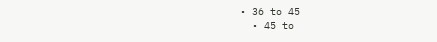• 36 to 45
  • 45 to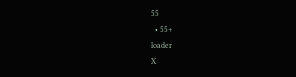55
  • 55+
loader
X